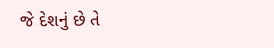જે દેશનું છે તે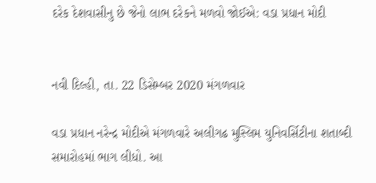દરેક દેશવાસીનુ છે જેનો લાભ દરેકને મળવો જોઈએ: વડા પ્રધાન મોદી


નવી દિલ્હી, તા. 22 ડિસેમ્બર 2020 મંગળવાર

વડા પ્રધાન નરેન્દ્ર મોદીએ મંગળવારે અલીગઢ મુસ્લિમ યુનિવર્સિટીના શતાબ્દી સમારોહમાં ભાગ લીધો. આ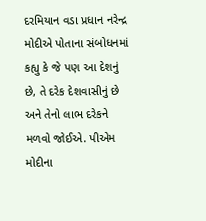દરમિયાન વડા પ્રધાન નરેન્દ્ર મોદીએ પોતાના સંબોધનમાં કહ્યુ કે જે પણ આ દેશનું છે, તે દરેક દેશવાસીનું છે અને તેનો લાભ દરેકને મળવો જોઈએ. પીએમ મોદીના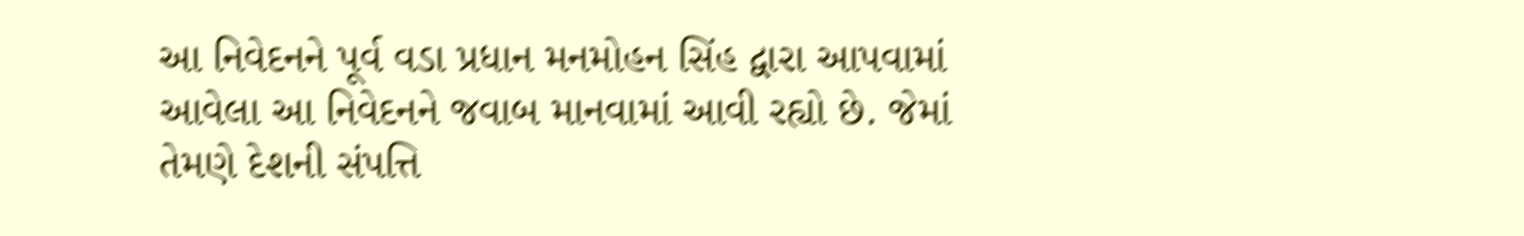આ નિવેદનને પૂર્વ વડા પ્રધાન મનમોહન સિંહ દ્વારા આપવામાં આવેલા આ નિવેદનને જવાબ માનવામાં આવી રહ્યો છે. જેમાં તેમણે દેશની સંપત્તિ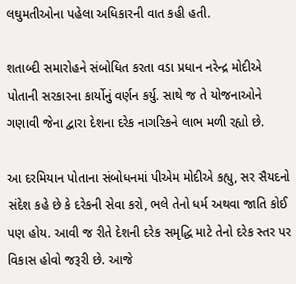લઘુમતીઓના પહેલા અધિકારની વાત કહી હતી.

શતાબ્દી સમારોહને સંબોધિત કરતા વડા પ્રધાન નરેન્દ્ર મોદીએ પોતાની સરકારના કાર્યોનું વર્ણન કર્યુ. સાથે જ તે યોજનાઓને ગણાવી જેના દ્વારા દેશના દરેક નાગરિકને લાભ મળી રહ્યો છે.

આ દરમિયાન પોતાના સંબોધનમાં પીએમ મોદીએ કહ્યુ, સર સૈયદનો સંદેશ કહે છે કે દરેકની સેવા કરો, ભલે તેનો ધર્મ અથવા જાતિ કોઈ પણ હોય. આવી જ રીતે દેશની દરેક સમૃદ્ધિ માટે તેનો દરેક સ્તર પર વિકાસ હોવો જરૂરી છે. આજે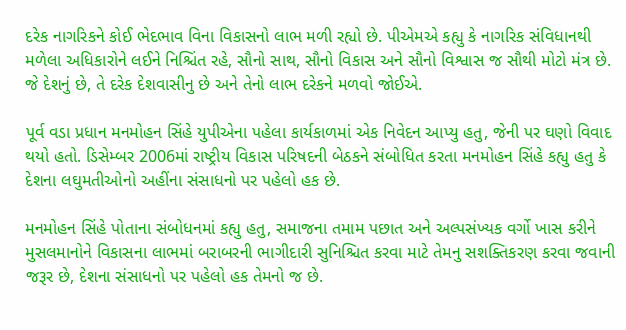દરેક નાગરિકને કોઈ ભેદભાવ વિના વિકાસનો લાભ મળી રહ્યો છે. પીએમએ કહ્યુ કે નાગરિક સંવિધાનથી મળેલા અધિકારોને લઈને નિશ્ચિંત રહે, સૌનો સાથ, સૌનો વિકાસ અને સૌનો વિશ્વાસ જ સૌથી મોટો મંત્ર છે. જે દેશનું છે, તે દરેક દેશવાસીનુ છે અને તેનો લાભ દરેકને મળવો જોઈએ.

પૂર્વ વડા પ્રધાન મનમોહન સિંહે યુપીએના પહેલા કાર્યકાળમાં એક નિવેદન આપ્યુ હતુ, જેની પર ઘણો વિવાદ થયો હતો. ડિસેમ્બર 2006માં રાષ્ટ્રીય વિકાસ પરિષદની બેઠકને સંબોધિત કરતા મનમોહન સિંહે કહ્યુ હતુ કે દેશના લઘુમતીઓનો અહીંના સંસાધનો પર પહેલો હક છે.

મનમોહન સિંહે પોતાના સંબોધનમાં કહ્યુ હતુ, સમાજના તમામ પછાત અને અલ્પસંખ્યક વર્ગો ખાસ કરીને મુસલમાનોને વિકાસના લાભમાં બરાબરની ભાગીદારી સુનિશ્ચિત કરવા માટે તેમનુ સશક્તિકરણ કરવા જવાની જરૂર છે, દેશના સંસાધનો પર પહેલો હક તેમનો જ છે.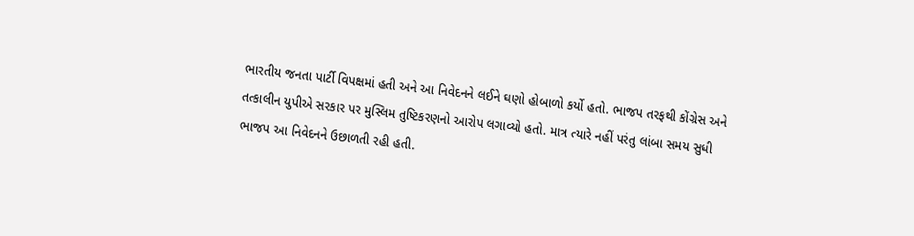ભારતીય જનતા પાર્ટી વિપક્ષમાં હતી અને આ નિવેદનને લઈને ઘણો હોબાળો કર્યો હતો. ભાજપ તરફથી કોંગ્રેસ અને તત્કાલીન યુપીએ સરકાર પર મુસ્લિમ તુષ્ટિકરણનો આરોપ લગાવ્યો હતો. માત્ર ત્યારે નહીં પરંતુ લાંબા સમય સુધી ભાજપ આ નિવેદનને ઉછાળતી રહી હતી.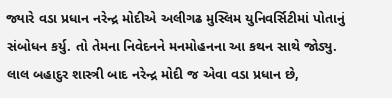જ્યારે વડા પ્રધાન નરેન્દ્ર મોદીએ અલીગઢ મુસ્લિમ યુનિવર્સિટીમાં પોતાનું સંબોધન કર્યુ. તો તેમના નિવેદનને મનમોહનના આ કથન સાથે જોડ્યુ. લાલ બહાદુર શાસ્ત્રી બાદ નરેન્દ્ર મોદી જ એવા વડા પ્રધાન છે,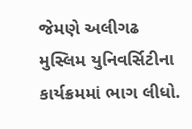જેમણે અલીગઢ મુસ્લિમ યુનિવર્સિટીના કાર્યક્રમમાં ભાગ લીધો.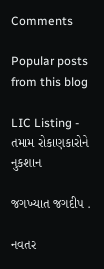Comments

Popular posts from this blog

LIC Listing - તમામ રોકાણકારોને નુકશાન

જગખ્યાત જગદીપ .

નવતર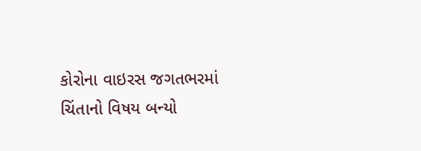કોરોના વાઇરસ જગતભરમાં ચિંતાનો વિષય બન્યો